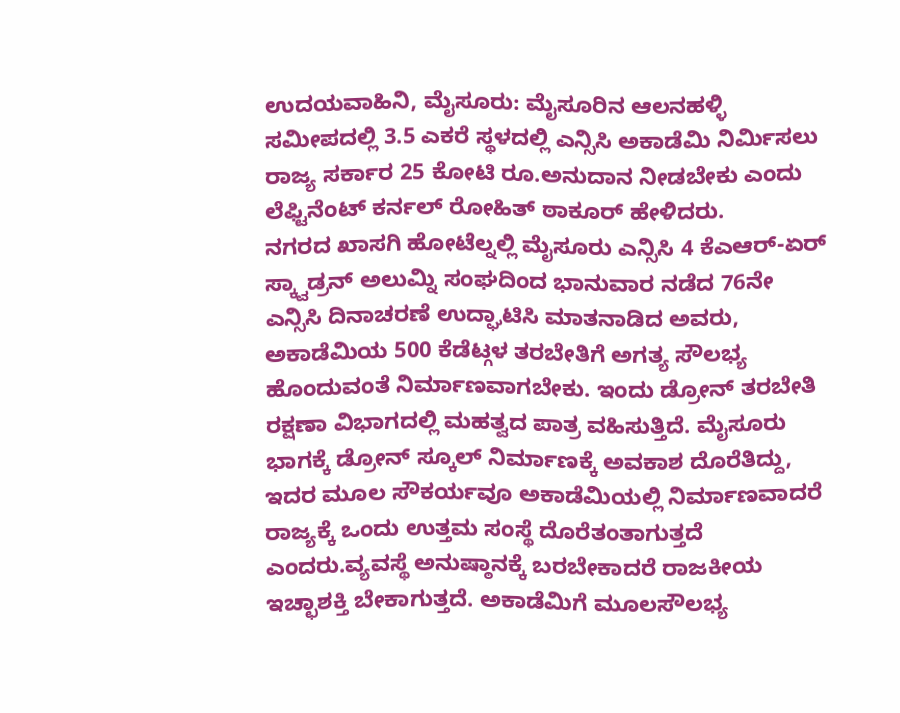ಉದಯವಾಹಿನಿ, ಮೈಸೂರು: ಮೈಸೂರಿನ ಆಲನಹಳ್ಳಿ ಸಮೀಪದಲ್ಲಿ 3.5 ಎಕರೆ ಸ್ಥಳದಲ್ಲಿ ಎನ್ಸಿಸಿ ಅಕಾಡೆಮಿ ನಿರ್ಮಿಸಲು ರಾಜ್ಯ ಸರ್ಕಾರ 25 ಕೋಟಿ ರೂ.ಅನುದಾನ ನೀಡಬೇಕು ಎಂದು ಲೆಫ್ಟಿನೆಂಟ್ ಕರ್ನಲ್ ರೋಹಿತ್ ಠಾಕೂರ್ ಹೇಳಿದರು.
ನಗರದ ಖಾಸಗಿ ಹೋಟೆಲ್ನಲ್ಲಿ ಮೈಸೂರು ಎನ್ಸಿಸಿ 4 ಕೆಎಆರ್-ಏರ್ ಸ್ಕ್ವಾಡ್ರನ್ ಅಲುಮ್ನಿ ಸಂಘದಿಂದ ಭಾನುವಾರ ನಡೆದ 76ನೇ ಎನ್ಸಿಸಿ ದಿನಾಚರಣೆ ಉದ್ಘಾಟಿಸಿ ಮಾತನಾಡಿದ ಅವರು, ಅಕಾಡೆಮಿಯ 500 ಕೆಡೆಟ್ಗಳ ತರಬೇತಿಗೆ ಅಗತ್ಯ ಸೌಲಭ್ಯ ಹೊಂದುವಂತೆ ನಿರ್ಮಾಣವಾಗಬೇಕು. ಇಂದು ಡ್ರೋನ್ ತರಬೇತಿ ರಕ್ಷಣಾ ವಿಭಾಗದಲ್ಲಿ ಮಹತ್ವದ ಪಾತ್ರ ವಹಿಸುತ್ತಿದೆ. ಮೈಸೂರು ಭಾಗಕ್ಕೆ ಡ್ರೋನ್ ಸ್ಕೂಲ್ ನಿರ್ಮಾಣಕ್ಕೆ ಅವಕಾಶ ದೊರೆತಿದ್ದು, ಇದರ ಮೂಲ ಸೌಕರ್ಯವೂ ಅಕಾಡೆಮಿಯಲ್ಲಿ ನಿರ್ಮಾಣವಾದರೆ ರಾಜ್ಯಕ್ಕೆ ಒಂದು ಉತ್ತಮ ಸಂಸ್ಥೆ ದೊರೆತಂತಾಗುತ್ತದೆ ಎಂದರು.ವ್ಯವಸ್ಥೆ ಅನುಷ್ಠಾನಕ್ಕೆ ಬರಬೇಕಾದರೆ ರಾಜಕೀಯ ಇಚ್ಛಾಶಕ್ತಿ ಬೇಕಾಗುತ್ತದೆ. ಅಕಾಡೆಮಿಗೆ ಮೂಲಸೌಲಭ್ಯ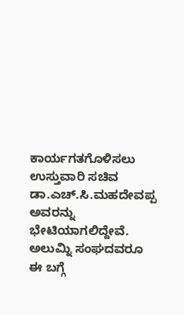ಕಾರ್ಯಗತಗೊಳಿಸಲು ಉಸ್ತುವಾರಿ ಸಚಿವ ಡಾ.ಎಚ್.ಸಿ.ಮಹದೇವಪ್ಪ ಅವರನ್ನು ಭೇಟಿಯಾಗಲಿದ್ದೇವೆ. ಅಲುಮ್ನಿ ಸಂಘದವರೂ ಈ ಬಗ್ಗೆ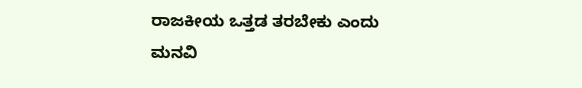ರಾಜಕೀಯ ಒತ್ತಡ ತರಬೇಕು ಎಂದು ಮನವಿ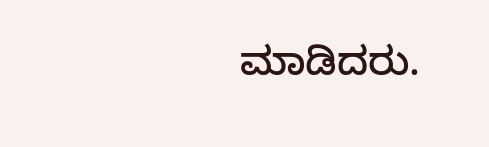ಮಾಡಿದರು.